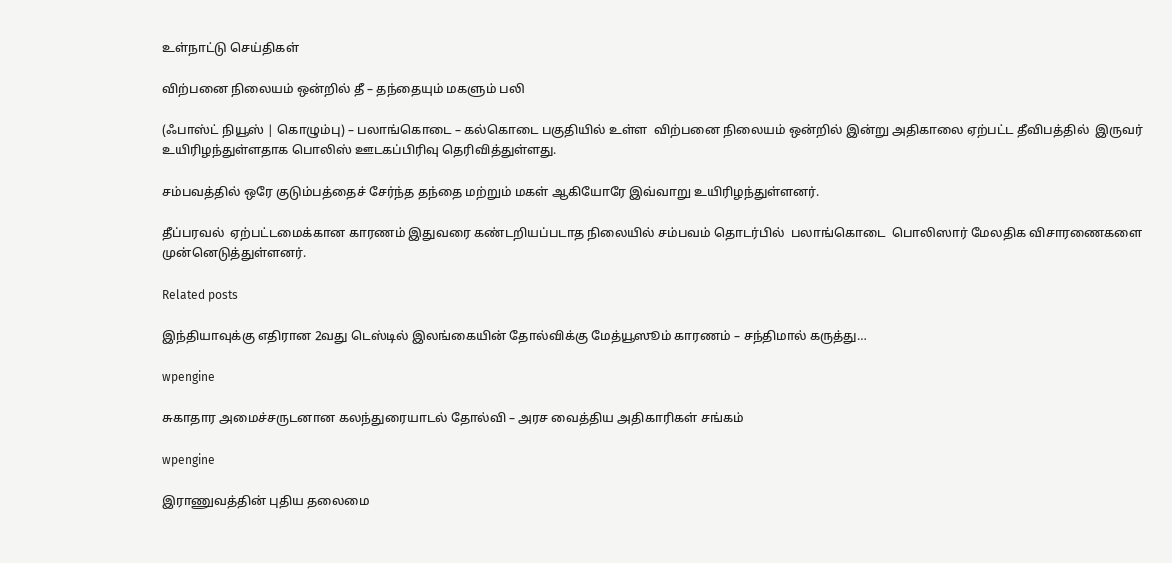உள்நாட்டு செய்திகள்

விற்பனை நிலையம் ஒன்றில் தீ – தந்தையும் மகளும் பலி

(ஃபாஸ்ட் நியூஸ் | கொழும்பு) – பலாங்கொடை – கல்கொடை பகுதியில் உள்ள  விற்பனை நிலையம் ஒன்றில் இன்று அதிகாலை ஏற்பட்ட தீவிபத்தில்  இருவர் உயிரிழந்துள்ளதாக பொலிஸ் ஊடகப்பிரிவு தெரிவித்துள்ளது.

சம்பவத்தில் ஒரே குடும்பத்தைச் சேர்ந்த தந்தை மற்றும் மகள் ஆகியோரே இவ்வாறு உயிரிழந்துள்ளனர்.

தீப்பரவல்  ஏற்பட்டமைக்கான காரணம் இதுவரை கண்டறியப்படாத நிலையில் சம்பவம் தொடர்பில்  பலாங்கொடை  பொலிஸார் மேலதிக விசாரணைகளை முன்னெடுத்துள்ளனர்.

Related posts

இந்தியாவுக்கு எதிரான 2வது டெஸ்டில் இலங்கையின் தோல்விக்கு மேத்யூஸூம் காரணம் – சந்திமால் கருத்து…

wpengine

சுகாதார அமைச்சருடனான கலந்துரையாடல் தோல்வி – அரச வைத்திய அதிகாரிகள் சங்கம்

wpengine

இராணுவத்தின் புதிய தலைமை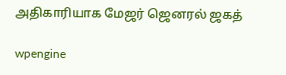அதிகாரியாக மேஜர் ஜெனரல் ஜகத்

wpengine